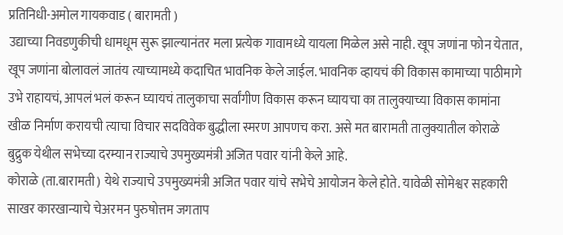प्रतिनिधी-अमोल गायकवाड ( बारामती )
उद्याच्या निवडणुकीची धामधूम सुरू झाल्यानंतर मला प्रत्येक गावामध्ये यायला मिळेल असे नाही. खूप जणांना फोन येतात, खूप जणांना बोलावलं जातंय त्याच्यामध्ये कदाचित भावनिक केले जाईल. भावनिक व्हायचं की विकास कामाच्या पाठीमागे उभे राहायचं, आपलं भलं करून घ्यायचं तालुकाचा सर्वांगीण विकास करून घ्यायचा का तालुक्याच्या विकास कामांना खीळ निर्माण करायची त्याचा विचार सदविवेक बुद्धीला स्मरण आपणच करा. असे मत बारामती तालुक्यातील कोराळे बुद्रुक येथील सभेच्या दरम्यान राज्याचे उपमुख्यमंत्री अजित पवार यांनी केले आहे.
कोराळे (ता.बारामती) येथे राज्याचे उपमुख्यमंत्री अजित पवार यांचे सभेचे आयोजन केले होते. यावेळी सोमेश्वर सहकारी साखर कारखान्याचे चेअरमन पुरुषोत्तम जगताप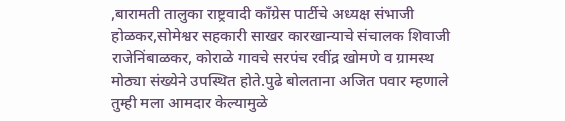,बारामती तालुका राष्ट्रवादी काँग्रेस पार्टीचे अध्यक्ष संभाजी होळकर,सोमेश्वर सहकारी साखर कारखान्याचे संचालक शिवाजी राजेनिंबाळकर, कोराळे गावचे सरपंच रवींद्र खोमणे व ग्रामस्थ मोठ्या संख्येने उपस्थित होते.पुढे बोलताना अजित पवार म्हणाले तुम्ही मला आमदार केल्यामुळे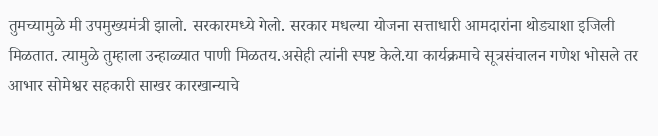तुमच्यामुळे मी उपमुख्यमंत्री झालो. सरकारमध्ये गेलो. सरकार मधल्या योजना सत्ताधारी आमदारांना थोड्याशा इजिली मिळतात. त्यामुळे तुम्हाला उन्हाळ्यात पाणी मिळतय.असेही त्यांनी स्पष्ट केले.या कार्यक्रमाचे सूत्रसंचालन गणेश भोसले तर आभार सोमेश्वर सहकारी साखर कारखान्याचे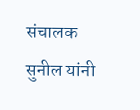संचालक सुनील यांनी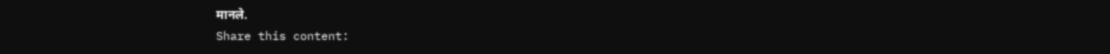मानले.
Share this content: